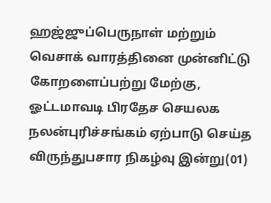ஹஜ்ஜுப்பெருநாள் மற்றும் வெசாக் வாரத்தினை முன்னிட்டு கோறளைப்பற்று மேற்கு, ஓட்டமாவடி பிரதேச செயலக நலன்புரிச்சங்கம் ஏற்பாடு செய்த விருந்துபசார நிகழ்வு இன்று(01)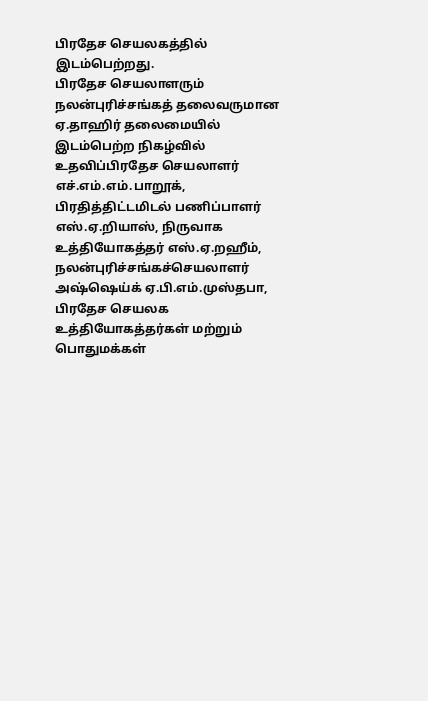பிரதேச செயலகத்தில் இடம்பெற்றது.
பிரதேச செயலாளரும் நலன்புரிச்சங்கத் தலைவருமான ஏ.தாஹிர் தலைமையில் இடம்பெற்ற நிகழ்வில் உதவிப்பிரதேச செயலாளர் எச்.எம்.எம்.பாறூக், பிரதித்திட்டமிடல் பணிப்பாளர் எஸ்.ஏ.றியாஸ், நிருவாக உத்தியோகத்தர் எஸ்.ஏ.றஹீம், நலன்புரிச்சங்கச்செயலாளர் அஷ்ஷெய்க் ஏ.பி.எம்.முஸ்தபா, பிரதேச செயலக உத்தியோகத்தர்கள் மற்றும் பொதுமக்கள்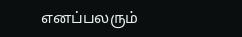எனப்பலரும்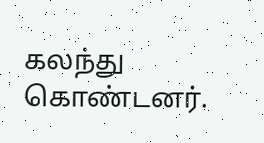கலந்து கொண்டனர்.